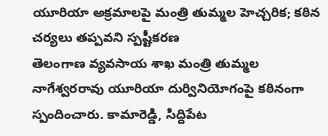యూరియా అక్రమాలపై మంత్రి తుమ్మల హెచ్చరిక; కఠిన చర్యలు తప్పవని స్పష్టీకరణ
తెలంగాణ వ్యవసాయ శాఖ మంత్రి తుమ్మల నాగేశ్వరరావు యూరియా దుర్వినియోగంపై కఠినంగా స్పందించారు. కామారెడ్డి, సిద్దిపేట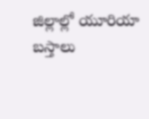జిల్లాల్లో యూరియా బస్తాలు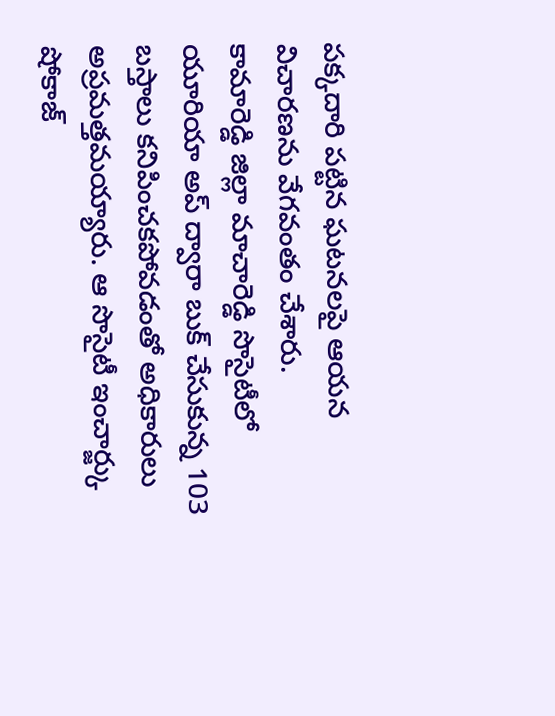పక్కదారి పట్టిన ఘటనలపై ఆయన విచారణను వేగవంతం చేశారు.
కామారెడ్డి జిల్లా మాచారెడ్డి సొసైటీలో యూరియా అప్ ద్వారా బుక్ చేసుకున్న 103 బస్తాలు కనిపించకపోవడంతో అధికారులు అప్రమత్తమయ్యారు. ఆ సొసైటీ ఇంచార్జ్కు షోకాజ్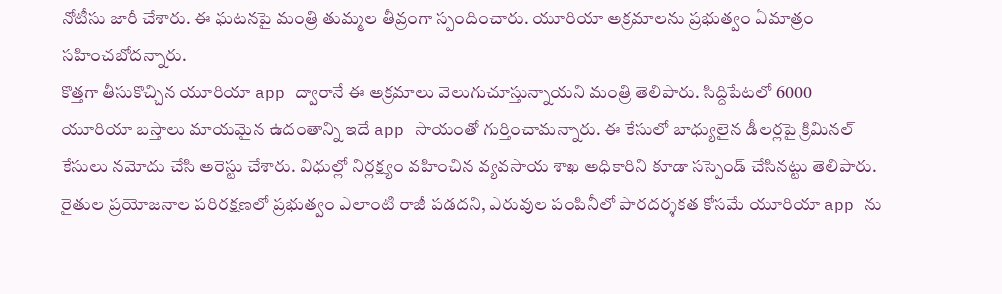నోటీసు జారీ చేశారు. ఈ ఘటనపై మంత్రి తుమ్మల తీవ్రంగా స్పందించారు. యూరియా అక్రమాలను ప్రభుత్వం ఏమాత్రం సహించబోదన్నారు.
కొత్తగా తీసుకొచ్చిన యూరియా app ద్వారానే ఈ అక్రమాలు వెలుగుచూస్తున్నాయని మంత్రి తెలిపారు. సిద్దిపేటలో 6000 యూరియా బస్తాలు మాయమైన ఉదంతాన్ని ఇదే app సాయంతో గుర్తించామన్నారు. ఈ కేసులో బాధ్యులైన డీలర్లపై క్రిమినల్ కేసులు నమోదు చేసి అరెస్టు చేశారు. విధుల్లో నిర్లక్ష్యం వహించిన వ్యవసాయ శాఖ అధికారిని కూడా సస్పెండ్ చేసినట్టు తెలిపారు.
రైతుల ప్రయోజనాల పరిరక్షణలో ప్రభుత్వం ఎలాంటి రాజీ పడదని, ఎరువుల పంపినీలో పారదర్శకత కోసమే యూరియా app ను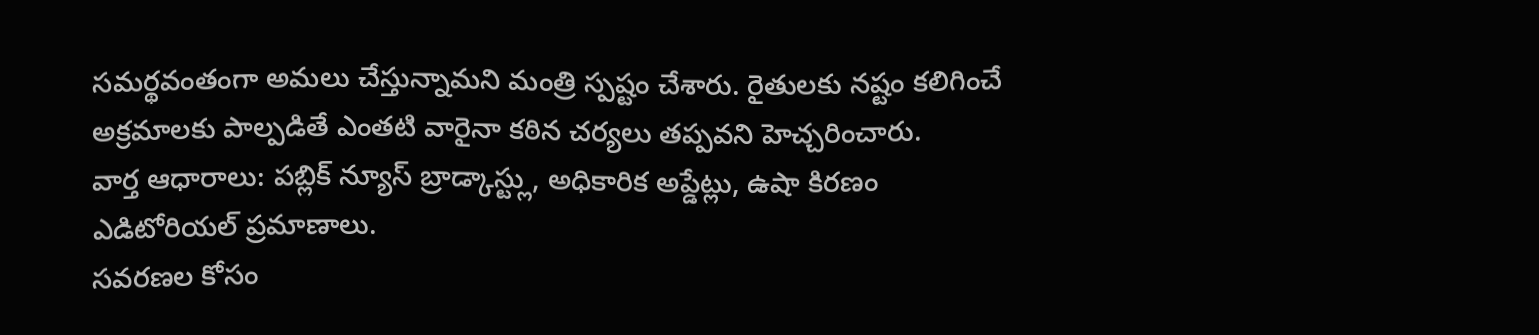సమర్థవంతంగా అమలు చేస్తున్నామని మంత్రి స్పష్టం చేశారు. రైతులకు నష్టం కలిగించే అక్రమాలకు పాల్పడితే ఎంతటి వారైనా కఠిన చర్యలు తప్పవని హెచ్చరించారు.
వార్త ఆధారాలు: పబ్లిక్ న్యూస్ బ్రాడ్కాస్ట్లు, అధికారిక అప్డేట్లు, ఉషా కిరణం ఎడిటోరియల్ ప్రమాణాలు.
సవరణల కోసం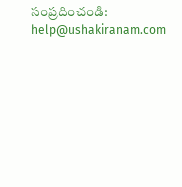సంప్రదించండి: help@ushakiranam.com